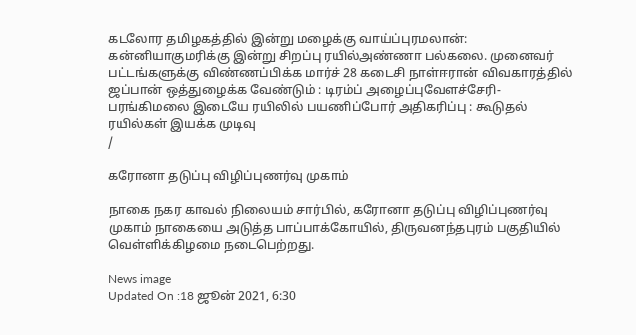கடலோர தமிழகத்தில் இன்று மழைக்கு வாய்ப்புரமலான்: கன்னியாகுமரிக்கு இன்று சிறப்பு ரயில்அண்ணா பல்கலை. முனைவர் பட்டங்களுக்கு விண்ணப்பிக்க மார்ச் 28 கடைசி நாள்ஈரான் விவகாரத்தில் ஜப்பான் ஒத்துழைக்க வேண்டும் : டிரம்ப் அழைப்புவேளச்சேரி-பரங்கிமலை இடையே ரயிலில் பயணிப்போர் அதிகரிப்பு : கூடுதல் ரயில்கள் இயக்க முடிவு
/

கரோனா தடுப்பு விழிப்புணர்வு முகாம்

நாகை நகர காவல் நிலையம் சார்பில், கரோனா தடுப்பு விழிப்புணர்வு முகாம் நாகையை அடுத்த பாப்பாக்கோயில், திருவனந்தபுரம் பகுதியில் வெள்ளிக்கிழமை நடைபெற்றது.

News image
Updated On :18 ஜூன் 2021, 6:30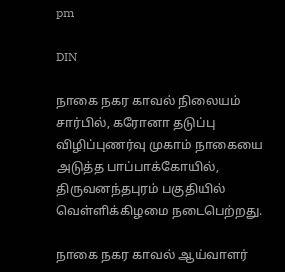pm

DIN

நாகை நகர காவல் நிலையம் சார்பில், கரோனா தடுப்பு விழிப்புணர்வு முகாம் நாகையை அடுத்த பாப்பாக்கோயில், திருவனந்தபுரம் பகுதியில் வெள்ளிக்கிழமை நடைபெற்றது.

நாகை நகர காவல் ஆய்வாளர்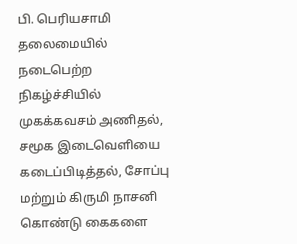பி. பெரியசாமி தலைமையில் நடைபெற்ற நிகழ்ச்சியில் முகக்கவசம் அணிதல், சமூக இடைவெளியை கடைப்பிடித்தல், சோப்பு மற்றும் கிருமி நாசனி கொண்டு கைகளை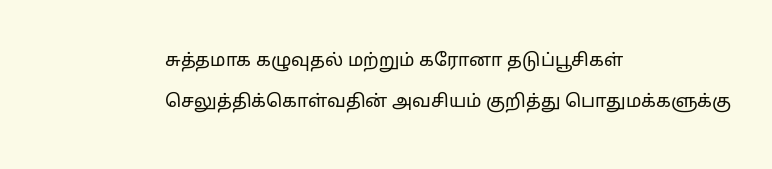சுத்தமாக கழுவுதல் மற்றும் கரோனா தடுப்பூசிகள் செலுத்திக்கொள்வதின் அவசியம் குறித்து பொதுமக்களுக்கு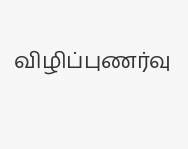விழிப்புணர்வு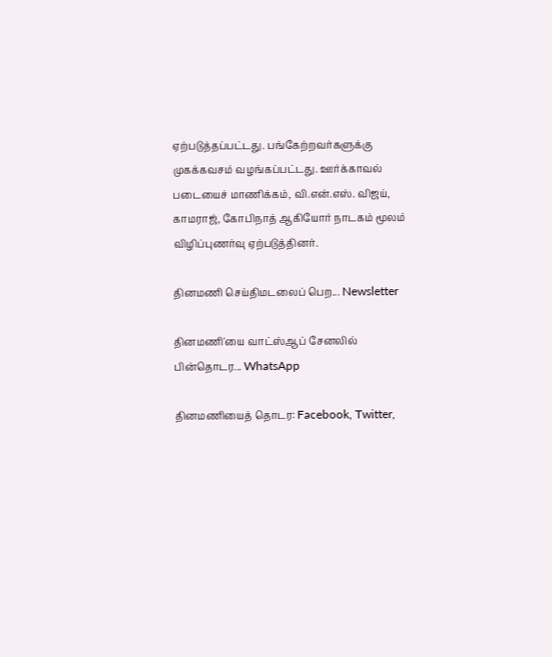ஏற்படுத்தப்பட்டது. பங்கேற்றவர்களுக்கு முகக்கவசம் வழங்கப்பட்டது. ஊர்க்காவல் படையைச் மாணிக்கம், வி.என்.எஸ். விஜய், காமராஜ், கோபிநாத் ஆகியோர் நாடகம் மூலம் விழிப்புணர்வு ஏற்படுத்தினர்.

தினமணி செய்திமடலைப் பெற... Newsletter

தினமணி'யை வாட்ஸ்ஆப் சேனலில் பின்தொடர... WhatsApp

தினமணியைத் தொடர: Facebook, Twitter,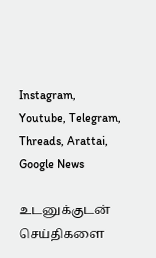Instagram, Youtube, Telegram, Threads, Arattai, Google News

உடனுக்குடன் செய்திகளை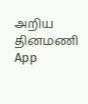அறிய தினமணி App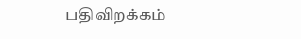பதிவிறக்கம்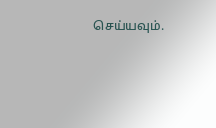செய்யவும்.